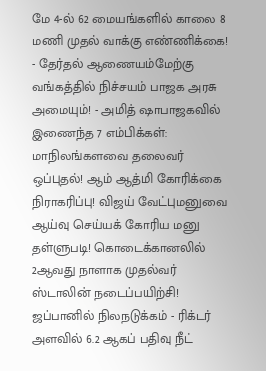மே 4-ல் 62 மையங்களில் காலை 8 மணி முதல் வாக்கு எண்ணிக்கை! - தேர்தல் ஆணையம்மேற்கு வங்கத்தில் நிச்சயம் பாஜக அரசு அமையும்! - அமித் ஷாபாஜகவில் இணைந்த 7 எம்பிக்கள்: மாநிலங்களவை தலைவர் ஒப்புதல்! ஆம் ஆத்மி கோரிக்கை நிராகரிப்பு! விஜய் வேட்புமனுவை ஆய்வு செய்யக் கோரிய மனு தள்ளுபடி! கொடைக்கானலில் 2ஆவது நாளாக முதல்வர் ஸ்டாலின் நடைப்பயிற்சி! ஜப்பானில் நிலநடுக்கம் - ரிக்டர் அளவில் 6.2 ஆகப் பதிவு நீட்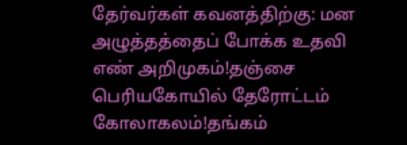தேர்வர்கள் கவனத்திற்கு: மன அழுத்தத்தைப் போக்க உதவி எண் அறிமுகம்!தஞ்சை பெரியகோயில் தேரோட்டம் கோலாகலம்!தங்கம்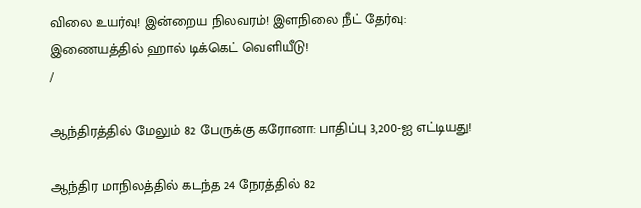விலை உயர்வு! இன்றைய நிலவரம்! இளநிலை நீட் தேர்வு: இணையத்தில் ஹால் டிக்கெட் வெளியீடு!
/

ஆந்திரத்தில் மேலும் 82 பேருக்கு கரோனா: பாதிப்பு 3,200-ஐ எட்டியது!

ஆந்திர மாநிலத்தில் கடந்த 24 நேரத்தில் 82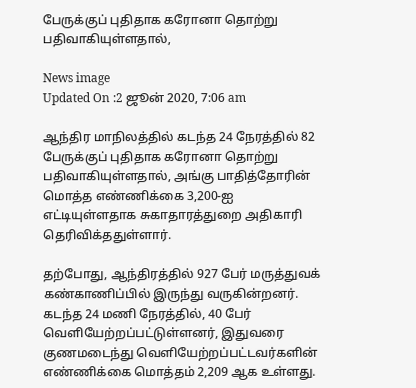பேருக்குப் புதிதாக கரோனா தொற்று பதிவாகியுள்ளதால்,

News image
Updated On :2 ஜூன் 2020, 7:06 am

ஆந்திர மாநிலத்தில் கடந்த 24 நேரத்தில் 82 பேருக்குப் புதிதாக கரோனா தொற்று பதிவாகியுள்ளதால், அங்கு பாதித்தோரின் மொத்த எண்ணிக்கை 3,200-ஐ எட்டியுள்ளதாக சுகாதாரத்துறை அதிகாரி தெரிவிக்ததுள்ளார்.

தற்போது, ஆந்திரத்தில் 927 பேர் மருத்துவக் கண்காணிப்பில் இருந்து வருகின்றனர். கடந்த 24 மணி நேரத்தில், 40 பேர் வெளியேற்றப்பட்டுள்ளனர், இதுவரை குணமடைந்து வெளியேற்றப்பட்டவர்களின் எண்ணிக்கை மொத்தம் 2,209 ஆக உள்ளது.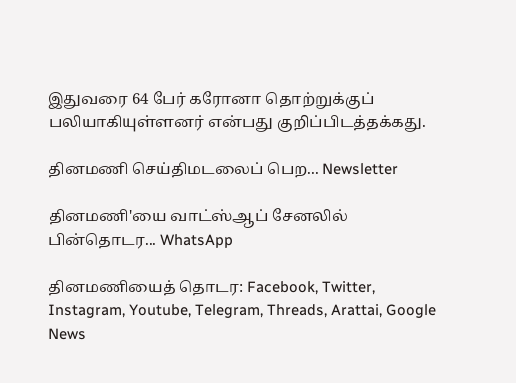இதுவரை 64 பேர் கரோனா தொற்றுக்குப் பலியாகியுள்ளனர் என்பது குறிப்பிடத்தக்கது.

தினமணி செய்திமடலைப் பெற... Newsletter

தினமணி'யை வாட்ஸ்ஆப் சேனலில் பின்தொடர... WhatsApp

தினமணியைத் தொடர: Facebook, Twitter, Instagram, Youtube, Telegram, Threads, Arattai, Google News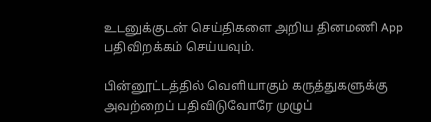உடனுக்குடன் செய்திகளை அறிய தினமணி App பதிவிறக்கம் செய்யவும்.

பின்னூட்டத்தில் வெளியாகும் கருத்துகளுக்கு அவற்றைப் பதிவிடுவோரே முழுப்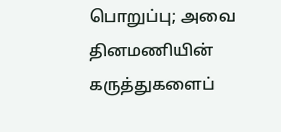பொறுப்பு; அவை தினமணியின் கருத்துகளைப்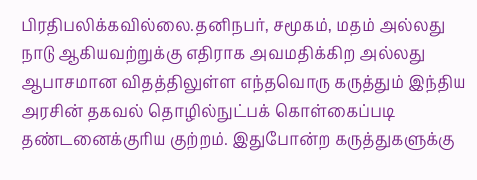பிரதிபலிக்கவில்லை.தனிநபர், சமூகம், மதம் அல்லது நாடு ஆகியவற்றுக்கு எதிராக அவமதிக்கிற அல்லது ஆபாசமான விதத்திலுள்ள எந்தவொரு கருத்தும் இந்திய அரசின் தகவல் தொழில்நுட்பக் கொள்கைப்படி தண்டனைக்குரிய குற்றம். இதுபோன்ற கருத்துகளுக்கு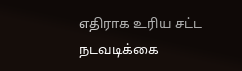எதிராக உரிய சட்ட நடவடிக்கை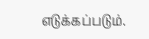எடுக்கப்படும்.